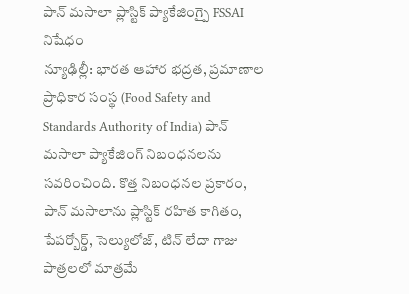పాన్ మసాలా ప్లాస్టిక్ ప్యాకేజింగ్పై FSSAI నిషేధం
న్యూఢిల్లీ: భారత ఆహార భద్రత, ప్రమాణాల ప్రాధికార సంస్థ (Food Safety and Standards Authority of India) పాన్ మసాలా ప్యాకేజింగ్ నిబంధనలను సవరించింది. కొత్త నిబంధనల ప్రకారం, పాన్ మసాలాను ప్లాస్టిక్ రహిత కాగితం, పేపర్బోర్డ్, సెల్యులోజ్, టిన్ లేదా గాజు పాత్రలలో మాత్రమే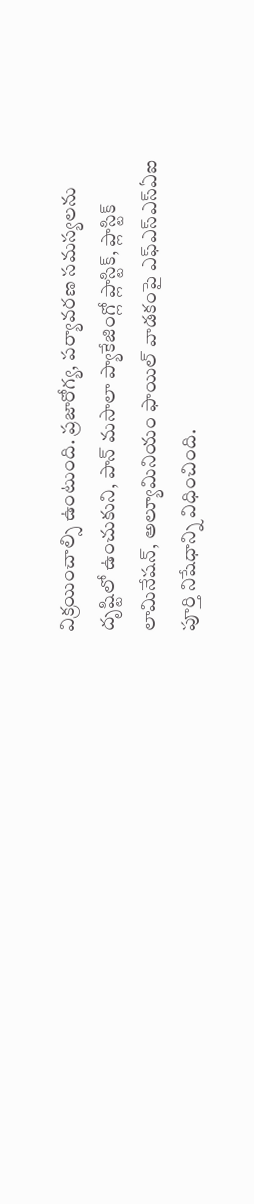విక్రయించాల్సి ఉంటుంది. ప్రజారోగ్య, పర్యావరణ సమస్యలను దృష్టిలో ఉంచుకుని, పాన్ మసాలా ప్యాకేజింగ్లో ప్లాస్టిక్, ప్లాస్టిక్ లామినేషన్, అల్యూమినియం ఫాయిల్ వాడకంపై ఎఫ్ఎస్ఎస్ఏఐ పూర్తి నిషేధాన్ని విధించింది.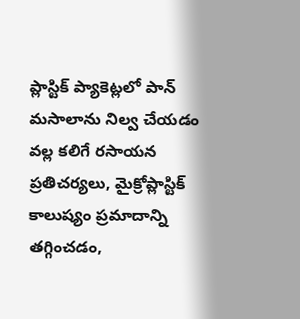ప్లాస్టిక్ ప్యాకెట్లలో పాన్ మసాలాను నిల్వ చేయడం వల్ల కలిగే రసాయన ప్రతిచర్యలు, మైక్రోప్లాస్టిక్ కాలుష్యం ప్రమాదాన్ని తగ్గించడం,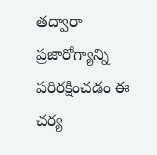తద్వారా ప్రజారోగ్యాన్ని పరిరక్షించడం ఈ చర్య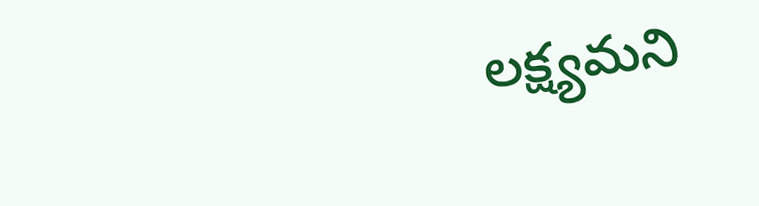లక్ష్యమని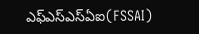ఎఫ్ఎస్ఎస్ఏఐ(FSSAI)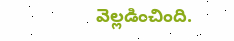వెల్లడించింది.